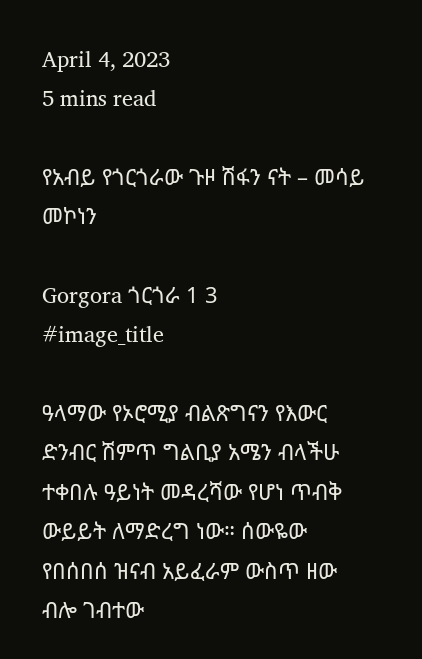April 4, 2023
5 mins read

የአብይ የጎርጎራው ጉዞ ሽፋን ናት – መሳይ መኮነን

Gorgora ጎርጎራ 1 3
#image_title

ዓላማው የኦሮሚያ ብልጽግናን የእውር ድንብር ሽምጥ ግልቢያ አሜን ብላችሁ ተቀበሉ ዓይነት መዳረሻው የሆነ ጥብቅ ውይይት ለማድረግ ነው። ሰውዬው የበሰበሰ ዝናብ አይፈራም ውስጥ ዘው ብሎ ገብተው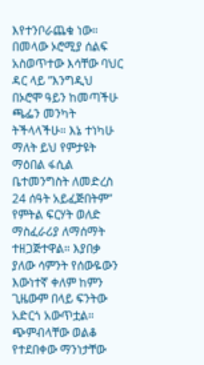እየተንቦራጨቁ ነው። በመላው ኦሮሚያ ሰልፍ አስወጥተው እሳቸው ባህር ዳር ላይ ”እንግዲህ በኦሮሞ ዓይን ከመጣችሁ ጫፌን መንካት ትችላላችሁ። እኔ ተነካሁ ማለት ይህ የምታዩት ማዕበል ፋሲል ቤተመንግስት ለመድረስ 24 ሰዓት አይፈጅበትም” የምትል ፍርሃት ወለድ ማስፈራሪያ ለማሰማት ተዘጋጅተዋል። እያበቃ ያለው ሳምንት የሰውዬውን እውነተኛ ቀለም ከምን ጊዜውም በላይ ፍንትው አድርጎ አውጥቷል። ጭምብላቸው ወልቆ የተደበቀው ማንነታቸው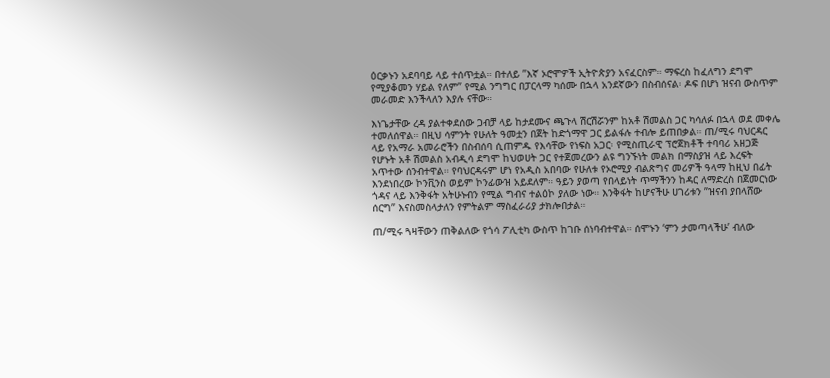ዕርቃኑን አደባባይ ላይ ተሰጥቷል። በተለይ ”እኛ ኦሮሞዎች ኢትዮጵያን አናፈርስም። ማፍረስ ከፈለግን ደግሞ የሚያቆመን ሃይል የለም” የሚል ንግግር በፓርላማ ካሰሙ በኋላ አንደኛውን በስብሰናል፡ ዶፍ በሆነ ዝናብ ውስጥም መራመድ እንችላለን እያሉ ናቸው።

እነጌታቸው ረዳ ያልተቀደሰው ጋብቻ ላይ ከታደሙና ጫጉላ ሽርሽሯንም ከአቶ ሽመልስ ጋር ካሳለፉ በኋላ ወደ መቀሌ ተመለሰዋል። በዚህ ሳምንት የሁለት ዓመቷን በጀት ከድጎማዋ ጋር ይልፋሉ ተብሎ ይጠበቃል። ጠ/ሚሩ ባህርዳር ላይ የአማራ አመራሮችን በስብሰባ ሲጠምዱ የእሳቸው የነፍስ አጋር፡ የሚስጢራዊ ፕሮጀክቶች ተባባሪ አዘጋጅ የሆኑት አቶ ሽመልስ አብዲሳ ደግሞ ከህወሀት ጋር የተጀመረውን ልዩ ግንኙነት መልክ በማስያዝ ላይ እረፍት አጥተው ሰንብተዋል። የባህርዳሩም ሆነ የአዲስ አበባው የሁለቱ የኦሮሚያ ብልጽግና መሪዎች ዓላማ ከዚህ በፊት እንደነበረው ኮንቪንስ ወይም ኮንፊውዝ አይደለም። ዓይን ያወጣ የበላይነት ጥማችንን ከዳር ለማድረስ በጀመርነው ጎዳና ላይ እንቅፋት አትሁኑብን የሚል ግብና ተልዕኮ ያለው ነው። እንቅፋት ከሆናችሁ ሀገሪቱን ”ዝናብ ያበላሸው ሰርግ” እናስመስላታለን የምትልም ማስፈራሪያ ታክሎበታል።

ጠ/ሚሩ ጓዛቸውን ጠቅልለው የጎሳ ፖሊቲካ ውስጥ ከገቡ ሰነባብተዋል። ሰሞኑን ‘ምን ታመጣላችሁ’ ብለው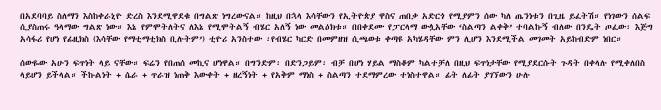በአደባባይ ስለማን እስከቀራኒዮ ድረስ እንደሚዋደቁ በግልጽ ነግረውናል። ከዚህ በኋላ እሳቸውን የኢትዮጵያ ዋስና ጠበቃ አድርጎ የሚያምን ሰው ካለ ጤንነቱን በጊዜ ይፈትሽ። የነገውን ሰልፍ ሲያስጠሩ ዓላማው ግልጽ ነው። እኔ የምሞትለትና ለእኔ የሚሞትልኝ ብሄር አለኝ ነው መልዕክቱ። በበቀደሙ የፓርላማ ውሏአቸው ‘ስልጣን ልቀቅ’ ተባልኩኝ ብለው በንዴት ጦፈው፡ እጅግ አሳፋሪ የሆነ የፊዚክስ (እሳቸው የማቲማቲክስ ቢሉትም’) ቲዮሪ አንስተው ፡የብሄር ካርድ በመምዘዝ ሲጫወቱ ቀጣዩ አካሄዳቸው ምን ሊሆን እንደሚችል መገመት አይከብድም ነበር።

ሰውዬው አሁን ፍጥነት ላይ ናቸው። ፍሬን የበጠሰ መኪና ሆነዋል። በግንድም፡ በድንጋይም፡ ብቻ በሆነ ሃይል ማስቆም ካልተቻለ በዚህ ፍጥነታቸው የሚያደርሱት ጉዳት በቀላሉ የሚቀለበስ ላይሆን ይችላል። ችኩልነት + ሴራ + ጥራዝ ነጠቅ እውቀት + ዘረኝነት + የአቅም ማነስ + ስልጣን ተደማምረው ተነስተዋል። ፊት ለፊት ያገኘውን ሁሉ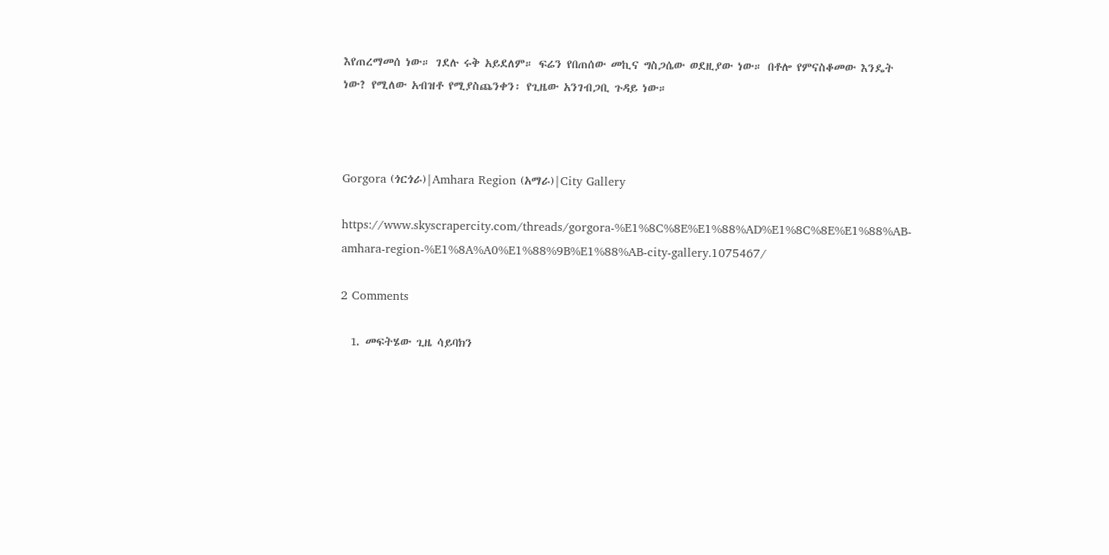እየጠረማመሰ ነው። ገደሉ ሩቅ አይደለም። ፍሬን የበጠሰው መኪና ግስጋሴው ወደዚያው ነው። በቶሎ የምናስቆመው እንዴት ነው? የሚለው አብዝቶ የሚያስጨንቀን፡ የጊዜው አንገብጋቢ ጉዳይ ነው።



Gorgora (ጎርጎራ)|Amhara Region (አማራ)|City Gallery

https://www.skyscrapercity.com/threads/gorgora-%E1%8C%8E%E1%88%AD%E1%8C%8E%E1%88%AB-amhara-region-%E1%8A%A0%E1%88%9B%E1%88%AB-city-gallery.1075467/

2 Comments

  1. መፍትሄው ጊዜ ሳይባክን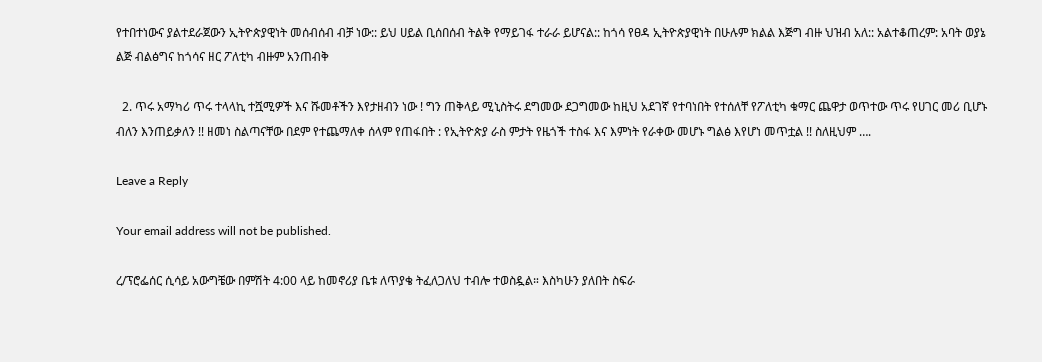የተበተነውና ያልተደራጀውን ኢትዮጵያዊነት መሰብሰብ ብቻ ነው:: ይህ ሀይል ቢሰበሰብ ትልቅ የማይገፋ ተራራ ይሆናል:: ከጎሳ የፀዳ ኢትዮጵያዊነት በሁሉም ክልል እጅግ ብዙ ህዝብ አለ:: አልተቆጠረም: አባት ወያኔ ልጅ ብልፅግና ከጎሳና ዘር ፖለቲካ ብዙም አንጠብቅ

  2. ጥሩ አማካሪ ጥሩ ተላላኪ ተሿሚዎች እና ሹመቶችን እየታዘብን ነው ! ግን ጠቅላይ ሚኒስትሩ ደግመው ደጋግመው ከዚህ አደገኛ የተባነበት የተሰለቸ የፖለቲካ ቁማር ጨዋታ ወጥተው ጥሩ የሀገር መሪ ቢሆኑ ብለን እንጠይቃለን !! ዘመነ ስልጣናቸው በደም የተጨማለቀ ሰላም የጠፋበት : የኢትዮጵያ ራስ ምታት የዜጎች ተስፋ እና እምነት የራቀው መሆኑ ግልፅ እየሆነ መጥቷል !! ስለዚህም ….

Leave a Reply

Your email address will not be published.

ረ/ፕሮፌሰር ሲሳይ አውግቼው በምሽት 4:00 ላይ ከመኖሪያ ቤቱ ለጥያቄ ትፈለጋለህ ተብሎ ተወስዷል። እስካሁን ያለበት ስፍራ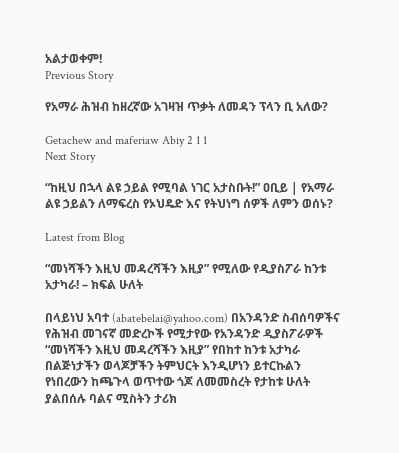አልታወቀም!
Previous Story

የአማራ ሕዝብ ከዘረኛው አገዛዝ ጥቃት ለመዳን ፕላን ቢ አለው?

Getachew and maferiaw Abiy 2 1 1
Next Story

“ከዚህ በኋላ ልዩ ኃይል የሚባል ነገር አታስቡት!” ዐቢይ | የአማራ ልዩ ኃይልን ለማፍረስ የኦህዴድ እና የትህነግ ሰዎች ለምን ወሰኑ?

Latest from Blog

“መነሻችን እዚህ መዳረሻችን እዚያ” የሚለው የዲያስፖራ ከንቱ አታካራ! – ክፍል ሁለት

በላይነህ አባተ (abatebelai@yahoo.com) በአንዳንድ ስብሰባዎችና የሕዝብ መገናኛ መድረኮች የሚታየው የአንዳንድ ዲያስፖራዎች  “መነሻችን እዚህ መዳረሻችን እዚያ” የበከተ ከንቱ አታካራ በልጅነታችን ወላጆቻችን ትምህርት እንዲሆነን ይተርኩልን የነበረውን ከጫጉላ ወጥተው ጎጆ ለመመስረት የታከቱ ሁለት ያልበሰሉ ባልና ሚስትን ታሪክ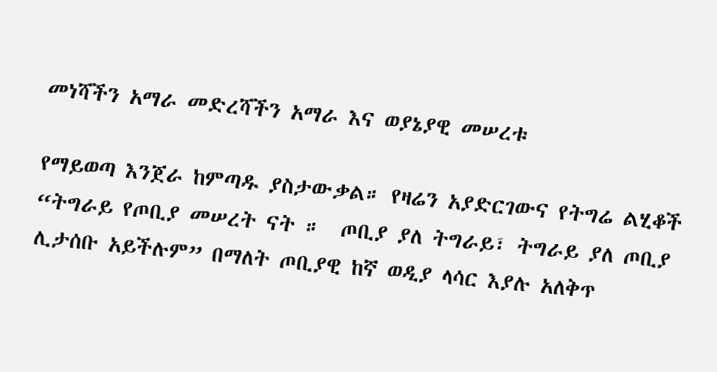መነሻችን አማራ መድረሻችን አማራ እና ወያኔያዊ መሠረቱ

የማይወጣ እንጀራ ከምጣዱ ያስታውቃል። የዛሬን አያድርገውና የትግሬ ልሂቆች “ትግራይ የጦቢያ መሠረት ናት ።  ጦቢያ ያለ ትግራይ፣ ትግራይ ያለ ጦቢያ ሊታሰቡ አይችሉም” በማለት ጦቢያዊ ከኛ ወዲያ ላሳር እያሉ አለቅጥ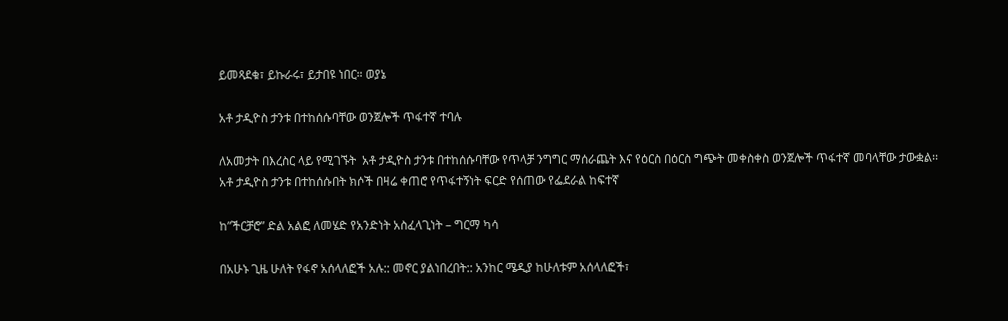ይመጻደቁ፣ ይኩራሩ፣ ይታበዩ ነበር። ወያኔ

አቶ ታዲዮስ ታንቱ በተከሰሱባቸው ወንጀሎች ጥፋተኛ ተባሉ

ለአመታት በእረስር ላይ የሚገኙት  አቶ ታዲዮስ ታንቱ በተከሰሱባቸው የጥላቻ ንግግር ማሰራጨት እና የዕርስ በዕርስ ግጭት መቀስቀስ ወንጀሎች ጥፋተኛ መባላቸው ታውቋል፡፡ አቶ ታዲዮስ ታንቱ በተከሰሱበት ክሶች በዛሬ ቀጠሮ የጥፋተኝነት ፍርድ የሰጠው የፌደራል ከፍተኛ

ከ”ችርቻሮ” ድል አልፎ ለመሄድ የአንድነት አስፈላጊነት – ግርማ ካሳ

በአሁኑ ጊዜ ሁለት የፋኖ አሰላለፎች አሉ:: መኖር ያልነበረበት:: አንከር ሜዲያ ከሁለቱም አሰላለፎች፣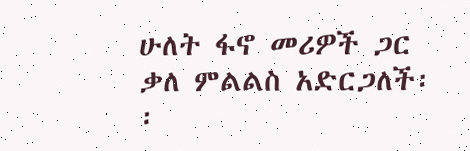ሁለት ፋኖ መሪዎች ጋር ቃለ ምልልስ አድርጋለች፡፡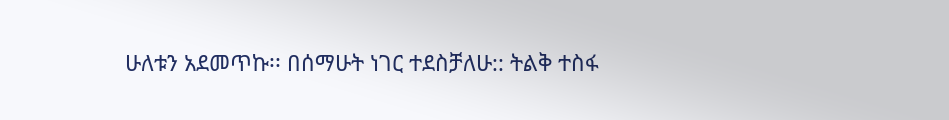ሁለቱን አደመጥኩ፡፡ በሰማሁት ነገር ተደስቻለሁ:: ትልቅ ተስፋ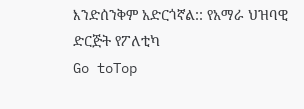እንድሰንቅም አድርጎኛል:: የአማራ ህዝባዊ ድርጅት የፖለቲካ
Go toTop